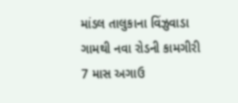માંડલ તાલુકાના વિંઝુવાડા ગામથી નવા રોડની કામગીરી 7 માસ અગાઉ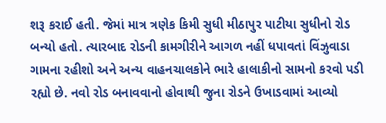શરૂ કરાઈ હતી. જેમાં માત્ર ત્રણેક કિમી સુધી મીઠાપુર પાટીયા સુધીનો રોડ બન્યો હતો. ત્યારબાદ રોડની કામગીરીને આગળ નહીં ધપાવતાં વિંઝુવાડા ગામના રહીશો અને અન્ય વાહનચાલકોને ભારે હાલાકીનો સામનો કરવો પડી રહ્યો છે. નવો રોડ બનાવવાનો હોવાથી જુના રોડને ઉખાડવામાં આવ્યો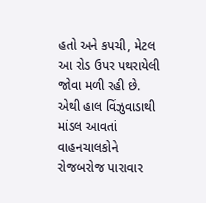હતો અને કપચી, મેટલ આ રોડ ઉપર પથરાયેલી જોવા મળી રહી છે. એથી હાલ વિંઝુવાડાથી માંડલ આવતાં વાહનચાલકોને રોજબરોજ પારાવાર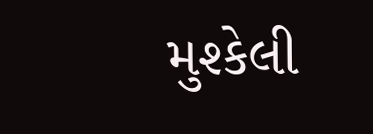મુશ્કેલી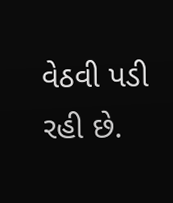વેઠવી પડી રહી છે.